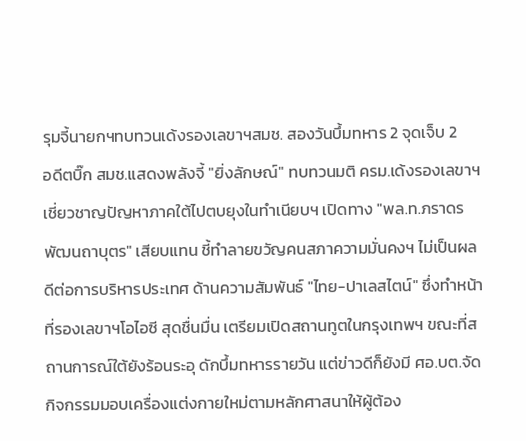รุมจี้นายกฯทบทวนเด้งรองเลขาฯสมช. สองวันบึ้มทหาร 2 จุดเจ็บ 2
อดีตบิ๊ก สมช.แสดงพลังจี้ "ยิ่งลักษณ์" ทบทวนมติ ครม.เด้งรองเลขาฯเชี่ยวชาญปัญหาภาคใต้ไปตบยุงในทำเนียบฯ เปิดทาง "พล.ท.ภราดร พัฒนถาบุตร" เสียบแทน ชี้ทำลายขวัญคนสภาความมั่นคงฯ ไม่เป็นผลดีต่อการบริหารประเทศ ด้านความสัมพันธ์ "ไทย-ปาเลสไตน์" ซึ่งทำหน้าที่รองเลขาฯโอไอซี สุดชื่นมื่น เตรียมเปิดสถานทูตในกรุงเทพฯ ขณะที่สถานการณ์ใต้ยังร้อนระอุ ดักบึ้มทหารรายวัน แต่ข่าวดีก็ยังมี ศอ.บต.จัดกิจกรรมมอบเครื่องแต่งกายใหม่ตามหลักศาสนาให้ผู้ต้อง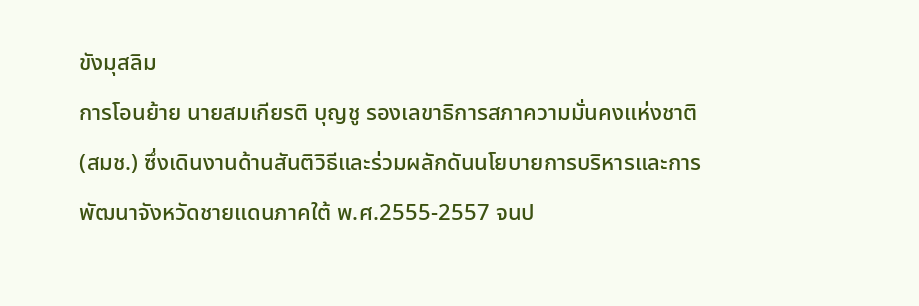ขังมุสลิม
การโอนย้าย นายสมเกียรติ บุญชู รองเลขาธิการสภาความมั่นคงแห่งชาติ (สมช.) ซึ่งเดินงานด้านสันติวิธีและร่วมผลักดันนโยบายการบริหารและการพัฒนาจังหวัดชายแดนภาคใต้ พ.ศ.2555-2557 จนป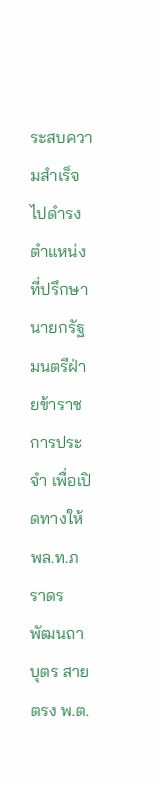ระสบความสำเร็จ ไปดำรงตำแหน่งที่ปรึกษานายกรัฐมนตรีฝ่ายข้าราชการประจำ เพื่อเปิดทางให้ พล.ท.ภราดร พัฒนถาบุตร สายตรง พ.ต.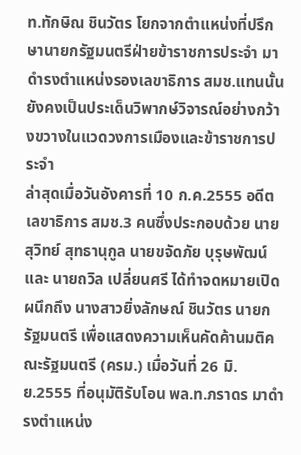ท.ทักษิณ ชินวัตร โยกจากตำแหน่งที่ปรึกษานายกรัฐมนตรีฝ่ายข้าราชการประจำ มาดำรงตำแหน่งรองเลขาธิการ สมช.แทนนั้น ยังคงเป็นประเด็นวิพากษ์วิจารณ์อย่างกว้างขวางในแวดวงการเมืองและข้าราชการประจำ
ล่าสุดเมื่อวันอังคารที่ 10 ก.ค.2555 อดีตเลขาธิการ สมช.3 คนซึ่งประกอบด้วย นายสุวิทย์ สุทธานุกูล นายขจัดภัย บุรุษพัฒน์ และ นายถวิล เปลี่ยนศรี ได้ทำจดหมายเปิดผนึกถึง นางสาวยิ่งลักษณ์ ชินวัตร นายกรัฐมนตรี เพื่อแสดงความเห็นคัดค้านมติคณะรัฐมนตรี (ครม.) เมื่อวันที่ 26 มิ.ย.2555 ที่อนุมัติรับโอน พล.ท.ภราดร มาดำรงตำแหน่ง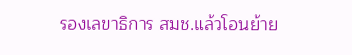รองเลขาธิการ สมช.แล้วโอนย้าย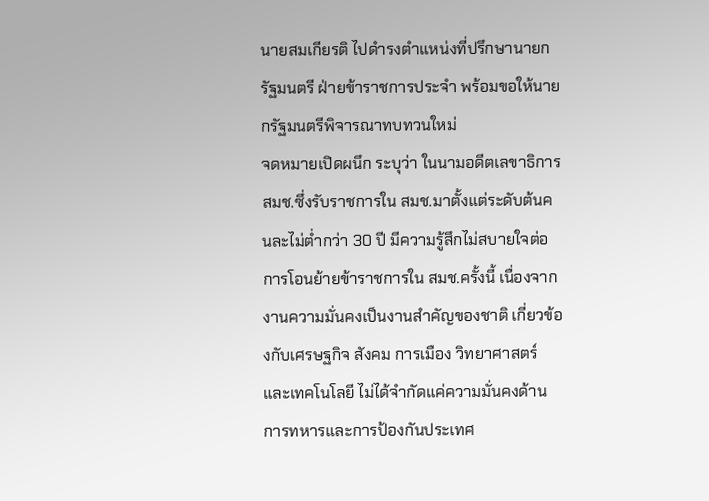นายสมเกียรติ ไปดำรงตำแหน่งที่ปรึกษานายกรัฐมนตรี ฝ่ายข้าราชการประจำ พร้อมขอให้นายกรัฐมนตรีพิจารณาทบทวนใหม่
จดหมายเปิดผนึก ระบุว่า ในนามอดีตเลขาธิการ สมช.ซึ่งรับราชการใน สมช.มาตั้งแต่ระดับต้นคนละไม่ต่ำกว่า 30 ปี มีความรู้สึกไม่สบายใจต่อการโอนย้ายข้าราชการใน สมช.ครั้งนี้ เนื่องจากงานความมั่นคงเป็นงานสำคัญของชาติ เกี่ยวข้องกับเศรษฐกิจ สังคม การเมือง วิทยาศาสตร์ และเทคโนโลยี ไม่ได้จำกัดแค่ความมั่นคงด้านการทหารและการป้องกันประเทศ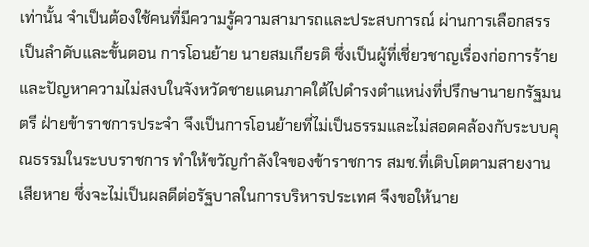เท่านั้น จำเป็นต้องใช้คนที่มีความรู้ความสามารถและประสบการณ์ ผ่านการเลือกสรรเป็นลำดับและขั้นตอน การโอนย้าย นายสมเกียรติ ซึ่งเป็นผู้ที่เชี่ยวชาญเรื่องก่อการร้ายและปัญหาความไม่สงบในจังหวัดชายแดนภาคใต้ไปดำรงตำแหน่งที่ปรึกษานายกรัฐมนตรี ฝ่ายข้าราชการประจำ จึงเป็นการโอนย้ายที่ไม่เป็นธรรมและไม่สอดคล้องกับระบบคุณธรรมในระบบราชการ ทำให้ขวัญกำลังใจของข้าราชการ สมช.ที่เติบโตตามสายงานเสียหาย ซึ่งจะไม่เป็นผลดีต่อรัฐบาลในการบริหารประเทศ จึงขอให้นาย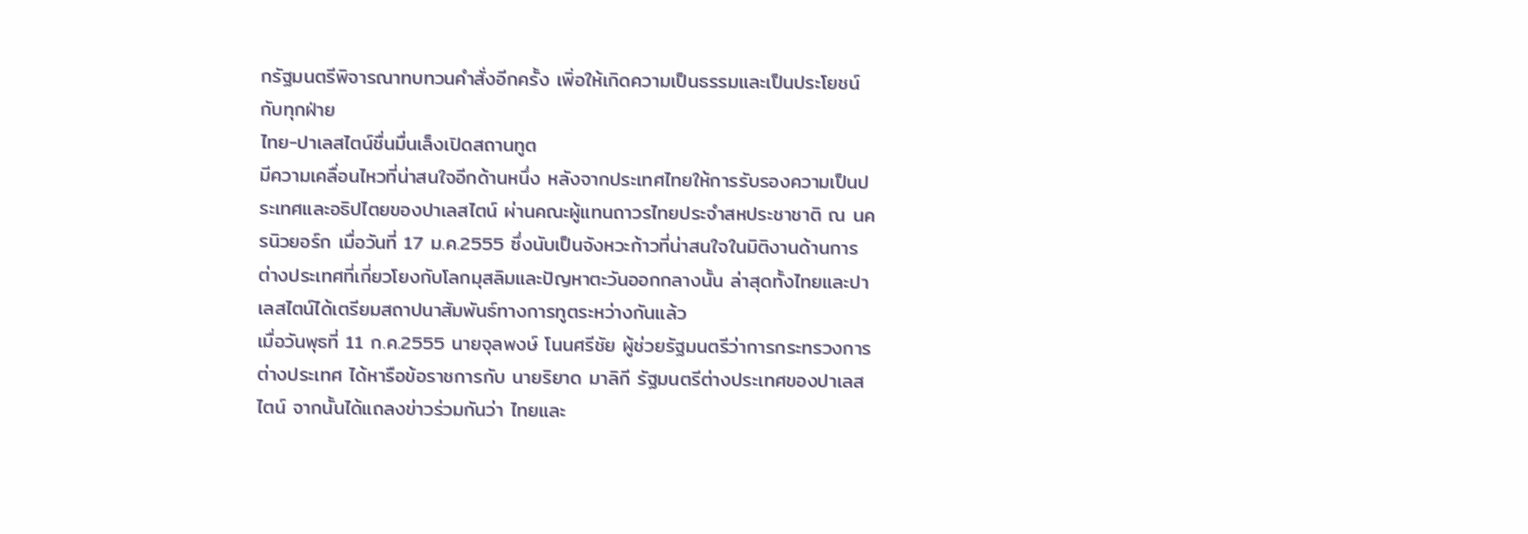กรัฐมนตรีพิจารณาทบทวนคำสั่งอีกครั้ง เพิ่อให้เกิดความเป็นธรรมและเป็นประโยชน์กับทุกฝ่าย
ไทย-ปาเลสไตน์ชื่นมื่นเล็งเปิดสถานทูต
มีความเคลื่อนไหวที่น่าสนใจอีกด้านหนึ่ง หลังจากประเทศไทยให้การรับรองความเป็นประเทศและอธิปไตยของปาเลสไตน์ ผ่านคณะผู้แทนถาวรไทยประจำสหประชาชาติ ณ นครนิวยอร์ก เมื่อวันที่ 17 ม.ค.2555 ซึ่งนับเป็นจังหวะก้าวที่น่าสนใจในมิติงานด้านการต่างประเทศที่เกี่ยวโยงกับโลกมุสลิมและปัญหาตะวันออกกลางนั้น ล่าสุดทั้งไทยและปาเลสไตน์ได้เตรียมสถาปนาสัมพันธ์ทางการทูตระหว่างกันแล้ว
เมื่อวันพุธที่ 11 ก.ค.2555 นายจุลพงษ์ โนนศรีชัย ผู้ช่วยรัฐมนตรีว่าการกระทรวงการต่างประเทศ ได้หารือข้อราชการกับ นายริยาด มาลิกี รัฐมนตรีต่างประเทศของปาเลสไตน์ จากนั้นได้แถลงข่าวร่วมกันว่า ไทยและ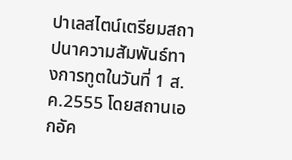ปาเลสไตน์เตรียมสถาปนาความสัมพันธ์ทางการทูตในวันที่ 1 ส.ค.2555 โดยสถานเอกอัค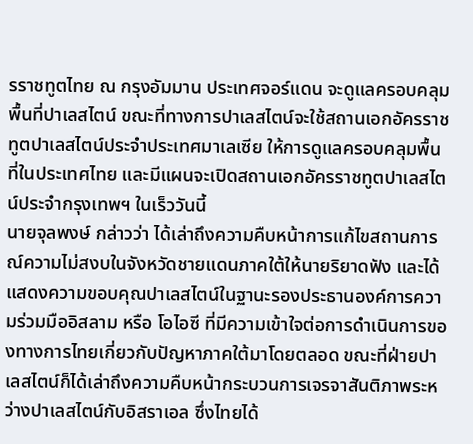รราชทูตไทย ณ กรุงอัมมาน ประเทศจอร์แดน จะดูแลครอบคลุมพื้นที่ปาเลสไตน์ ขณะที่ทางการปาเลสไตน์จะใช้สถานเอกอัครราชทูตปาเลสไตน์ประจำประเทศมาเลเซีย ให้การดูแลครอบคลุมพื้นที่ในประเทศไทย และมีแผนจะเปิดสถานเอกอัครราชทูตปาเลสไตน์ประจำกรุงเทพฯ ในเร็ววันนี้
นายจุลพงษ์ กล่าวว่า ได้เล่าถึงความคืบหน้าการแก้ไขสถานการณ์ความไม่สงบในจังหวัดชายแดนภาคใต้ให้นายริยาดฟัง และได้แสดงความขอบคุณปาเลสไตน์ในฐานะรองประธานองค์การความร่วมมืออิสลาม หรือ โอไอซี ที่มีความเข้าใจต่อการดำเนินการของทางการไทยเกี่ยวกับปัญหาภาคใต้มาโดยตลอด ขณะที่ฝ่ายปาเลสไตน์ก็ได้เล่าถึงความคืบหน้ากระบวนการเจรจาสันติภาพระหว่างปาเลสไตน์กับอิสราเอล ซึ่งไทยได้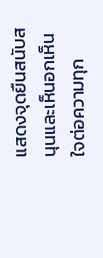แสดงจุดยืนสนับสนุนและเห็นอกเห็นใจต่อความทุก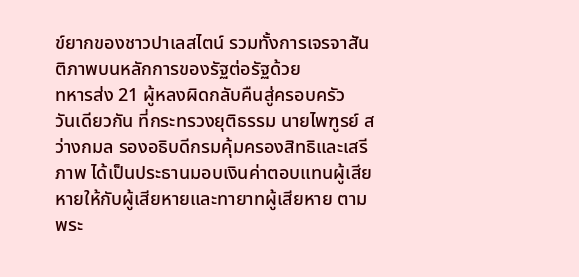ข์ยากของชาวปาเลสไตน์ รวมทั้งการเจรจาสันติภาพบนหลักการของรัฐต่อรัฐด้วย
ทหารส่ง 21 ผู้หลงผิดกลับคืนสู่ครอบครัว
วันเดียวกัน ที่กระทรวงยุติธรรม นายไพฑูรย์ สว่างกมล รองอธิบดีกรมคุ้มครองสิทธิและเสรีภาพ ได้เป็นประธานมอบเงินค่าตอบแทนผู้เสียหายให้กับผู้เสียหายและทายาทผู้เสียหาย ตามพระ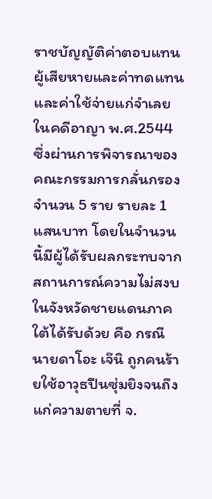ราชบัญญัติค่าตอบแทนผู้เสียหายและค่าทดแทนและค่าใช้จ่ายแก่จำเลยในคดีอาญา พ.ศ.2544 ซึ่งผ่านการพิจารณาของคณะกรรมการกลั่นกรองจำนวน 5 ราย รายละ 1 แสนบาท โดยในจำนวนนี้มีผู้ได้รับผลกระทบจากสถานการณ์ความไม่สงบในจังหวัดชายแดนภาคใต้ได้รับด้วย คือ กรณี นายดาโอะ เจ๊นิ ถูกคนร้ายใช้อาวุธปืนซุ่มยิงจนถึงแก่ความตายที่ จ.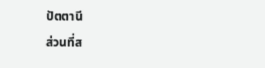ปัตตานี
ส่วนที่ส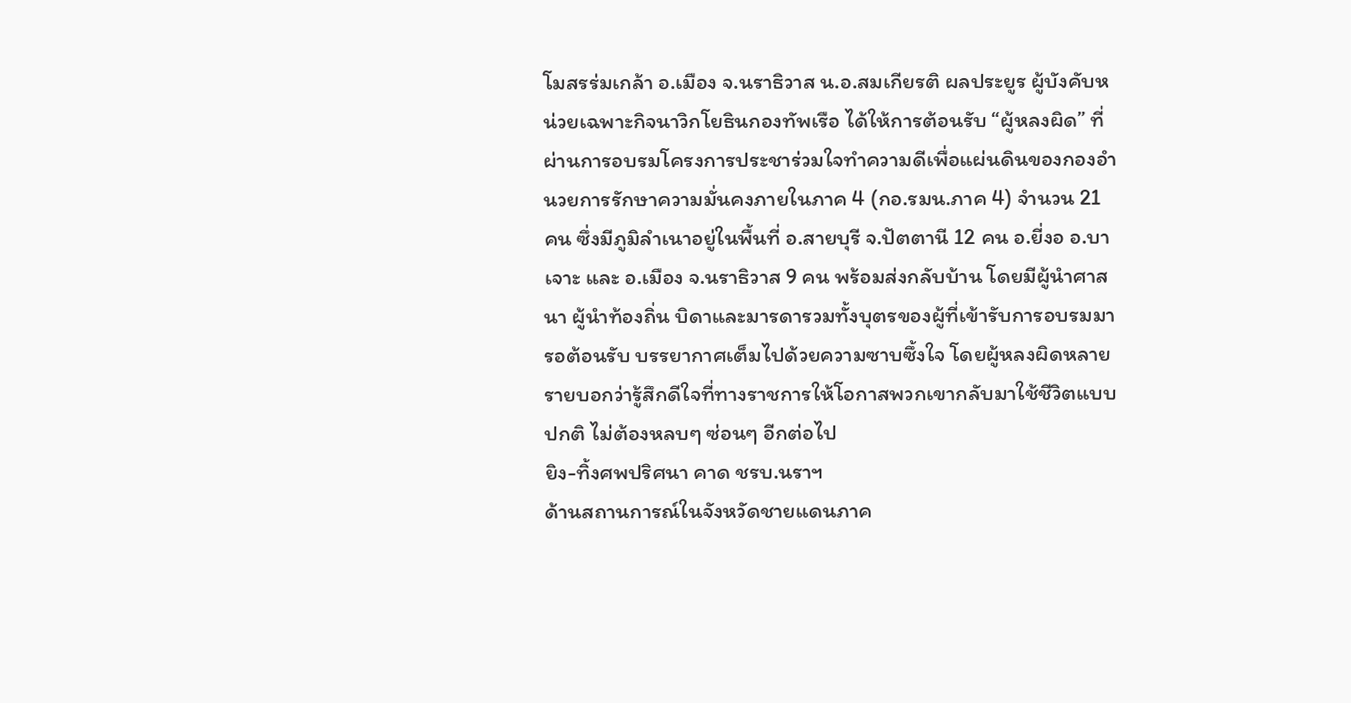โมสรร่มเกล้า อ.เมือง จ.นราธิวาส น.อ.สมเกียรติ ผลประยูร ผู้บังคับหน่วยเฉพาะกิจนาวิกโยธินกองทัพเรือ ได้ให้การต้อนรับ “ผู้หลงผิด” ที่ผ่านการอบรมโครงการประชาร่วมใจทำความดีเพื่อแผ่นดินของกองอำนวยการรักษาความมั่นคงภายในภาค 4 (กอ.รมน.ภาค 4) จำนวน 21 คน ซึ่งมีภูมิลำเนาอยู่ในพื้นที่ อ.สายบุรี จ.ปัตตานี 12 คน อ.ยี่งอ อ.บาเจาะ และ อ.เมือง จ.นราธิวาส 9 คน พร้อมส่งกลับบ้าน โดยมีผู้นำศาสนา ผู้นำท้องถิ่น บิดาและมารดารวมทั้งบุตรของผู้ที่เข้ารับการอบรมมารอต้อนรับ บรรยากาศเต็มไปด้วยความซาบซึ้งใจ โดยผู้หลงผิดหลายรายบอกว่ารู้สึกดีใจที่ทางราชการให้โอกาสพวกเขากลับมาใช้ชีวิตแบบปกติ ไม่ต้องหลบๆ ซ่อนๆ อีกต่อไป
ยิง-ทิ้งศพปริศนา คาด ชรบ.นราฯ
ด้านสถานการณ์ในจังหวัดชายแดนภาค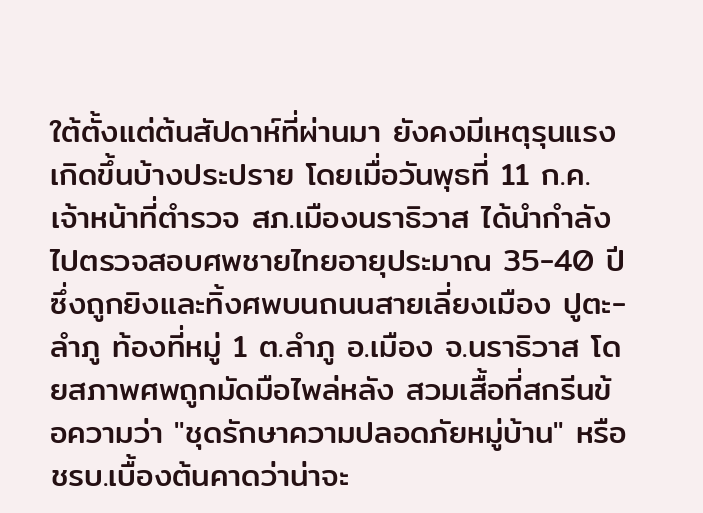ใต้ตั้งแต่ต้นสัปดาห์ที่ผ่านมา ยังคงมีเหตุรุนแรงเกิดขึ้นบ้างประปราย โดยเมื่อวันพุธที่ 11 ก.ค.เจ้าหน้าที่ตำรวจ สภ.เมืองนราธิวาส ได้นำกำลังไปตรวจสอบศพชายไทยอายุประมาณ 35-40 ปี ซึ่งถูกยิงและทิ้งศพบนถนนสายเลี่ยงเมือง ปูตะ-ลำภู ท้องที่หมู่ 1 ต.ลำภู อ.เมือง จ.นราธิวาส โดยสภาพศพถูกมัดมือไพล่หลัง สวมเสื้อที่สกรีนข้อความว่า "ชุดรักษาความปลอดภัยหมู่บ้าน" หรือ ชรบ.เบื้องต้นคาดว่าน่าจะ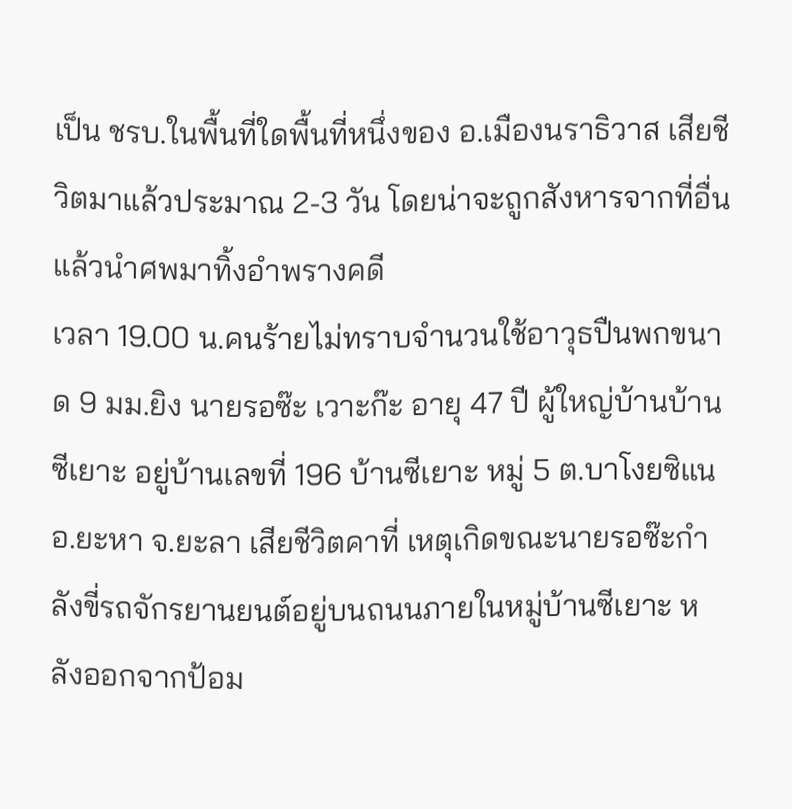เป็น ชรบ.ในพื้นที่ใดพื้นที่หนึ่งของ อ.เมืองนราธิวาส เสียชีวิตมาแล้วประมาณ 2-3 วัน โดยน่าจะถูกสังหารจากที่อื่นแล้วนำศพมาทิ้งอำพรางคดี
เวลา 19.00 น.คนร้ายไม่ทราบจำนวนใช้อาวุธปืนพกขนาด 9 มม.ยิง นายรอซ๊ะ เวาะก๊ะ อายุ 47 ปี ผู้ใหญ่บ้านบ้านซีเยาะ อยู่บ้านเลขที่ 196 บ้านซีเยาะ หมู่ 5 ต.บาโงยซิแน อ.ยะหา จ.ยะลา เสียชีวิตคาที่ เหตุเกิดขณะนายรอซ๊ะกำลังขี่รถจักรยานยนต์อยู่บนถนนภายในหมู่บ้านซีเยาะ หลังออกจากป้อม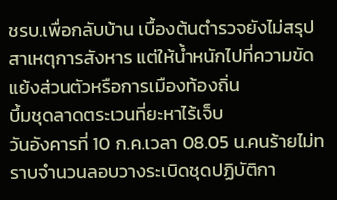ชรบ.เพื่อกลับบ้าน เบื้องต้นตำรวจยังไม่สรุปสาเหตุการสังหาร แต่ให้น้ำหนักไปที่ความขัดแย้งส่วนตัวหรือการเมืองท้องถิ่น
บึ้มชุดลาดตระเวนที่ยะหาไร้เจ็บ
วันอังคารที่ 10 ก.ค.เวลา 08.05 น.คนร้ายไม่ทราบจำนวนลอบวางระเบิดชุดปฏิบัติกา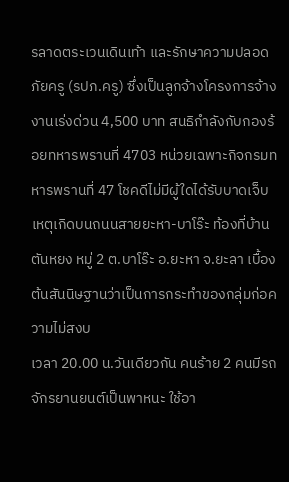รลาดตระเวนเดินเท้า และรักษาความปลอดภัยครู (รปภ.ครู) ซึ่งเป็นลูกจ้างโครงการจ้างงานเร่งด่วน 4,500 บาท สนธิกำลังกับกองร้อยทหารพรานที่ 4703 หน่วยเฉพาะกิจกรมทหารพรานที่ 47 โชคดีไม่มีผู้ใดได้รับบาดเจ็บ เหตุเกิดบนถนนสายยะหา-บาโร๊ะ ท้องที่บ้านตันหยง หมู่ 2 ต.บาโร๊ะ อ.ยะหา จ.ยะลา เบื้องต้นสันนิษฐานว่าเป็นการกระทำของกลุ่มก่อความไม่สงบ
เวลา 20.00 น.วันเดียวกัน คนร้าย 2 คนมีรถจักรยานยนต์เป็นพาหนะ ใช้อา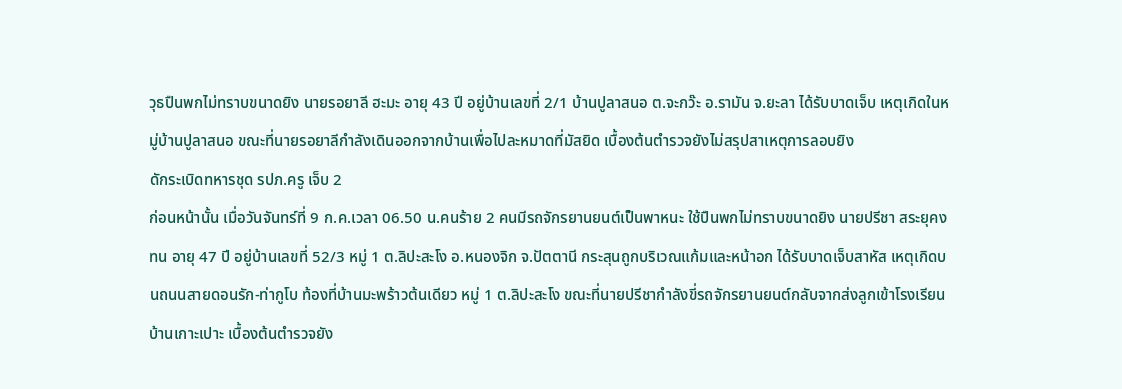วุธปืนพกไม่ทราบขนาดยิง นายรอยาลี ฮะมะ อายุ 43 ปี อยู่บ้านเลขที่ 2/1 บ้านปูลาสนอ ต.จะกว๊ะ อ.รามัน จ.ยะลา ได้รับบาดเจ็บ เหตุเกิดในหมู่บ้านปูลาสนอ ขณะที่นายรอยาลีกำลังเดินออกจากบ้านเพื่อไปละหมาดที่มัสยิด เบื้องต้นตำรวจยังไม่สรุปสาเหตุการลอบยิง
ดักระเบิดทหารชุด รปภ.ครู เจ็บ 2
ก่อนหน้านั้น เมื่อวันจันทร์ที่ 9 ก.ค.เวลา 06.50 น.คนร้าย 2 คนมีรถจักรยานยนต์เป็นพาหนะ ใช้ปืนพกไม่ทราบขนาดยิง นายปรีชา สระยุคงทน อายุ 47 ปี อยู่บ้านเลขที่ 52/3 หมู่ 1 ต.ลิปะสะโง อ.หนองจิก จ.ปัตตานี กระสุนถูกบริเวณแก้มและหน้าอก ได้รับบาดเจ็บสาหัส เหตุเกิดบนถนนสายดอนรัก-ท่ากูโบ ท้องที่บ้านมะพร้าวต้นเดียว หมู่ 1 ต.ลิปะสะโง ขณะที่นายปรีชากำลังขี่รถจักรยานยนต์กลับจากส่งลูกเข้าโรงเรียนบ้านเกาะเปาะ เบื้องต้นตำรวจยัง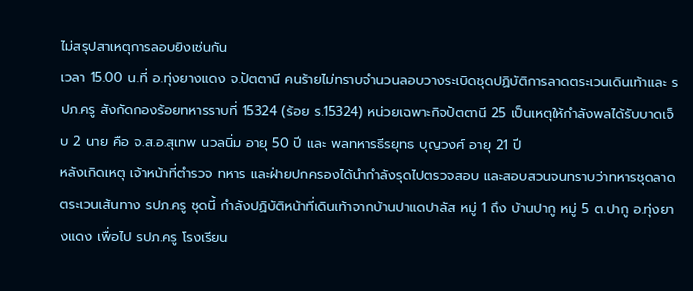ไม่สรุปสาเหตุการลอบยิงเช่นกัน
เวลา 15.00 น.ที่ อ.ทุ่งยางแดง จ.ปัตตานี คนร้ายไม่ทราบจำนวนลอบวางระเบิดชุดปฏิบัติการลาดตระเวนเดินเท้าและ รปภ.ครู สังกัดกองร้อยทหารราบที่ 15324 (ร้อย ร.15324) หน่วยเฉพาะกิจปัตตานี 25 เป็นเหตุให้กำลังพลได้รับบาดเจ็บ 2 นาย คือ จ.ส.อ.สุเทพ นวลนิ่ม อายุ 50 ปี และ พลทหารธีรยุทธ บุญวงศ์ อายุ 21 ปี
หลังเกิดเหตุ เจ้าหน้าที่ตำรวจ ทหาร และฝ่ายปกครองได้นำกำลังรุดไปตรวจสอบ และสอบสวนจนทราบว่าทหารชุดลาดตระเวนเส้นทาง รปภ.ครู ชุดนี้ กำลังปฏิบัติหน้าที่เดินเท้าจากบ้านปาแดปาลัส หมู่ 1 ถึง บ้านปากู หมู่ 5 ต.ปากู อ.ทุ่งยางแดง เพื่อไป รปภ.ครู โรงเรียน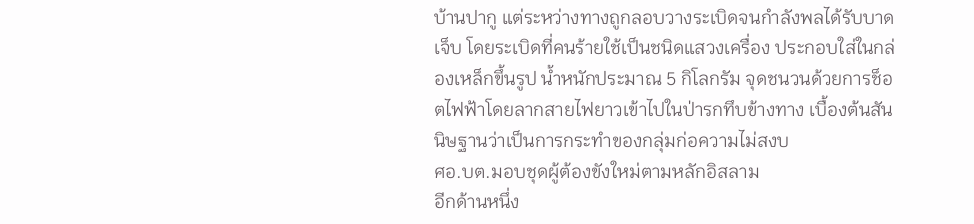บ้านปากู แต่ระหว่างทางถูกลอบวางระเบิดจนกำลังพลได้รับบาดเจ็บ โดยระเบิดที่คนร้ายใช้เป็นชนิดแสวงเครื่อง ประกอบใส่ในกล่องเหล็กขึ้นรูป น้ำหนักประมาณ 5 กิโลกรัม จุดชนวนด้วยการช็อตไฟฟ้าโดยลากสายไฟยาวเข้าไปในป่ารกทึบข้างทาง เบื้องต้นสันนิษฐานว่าเป็นการกระทำของกลุ่มก่อความไม่สงบ
ศอ.บต.มอบชุดผู้ต้องขังใหม่ตามหลักอิสลาม
อีกด้านหนึ่ง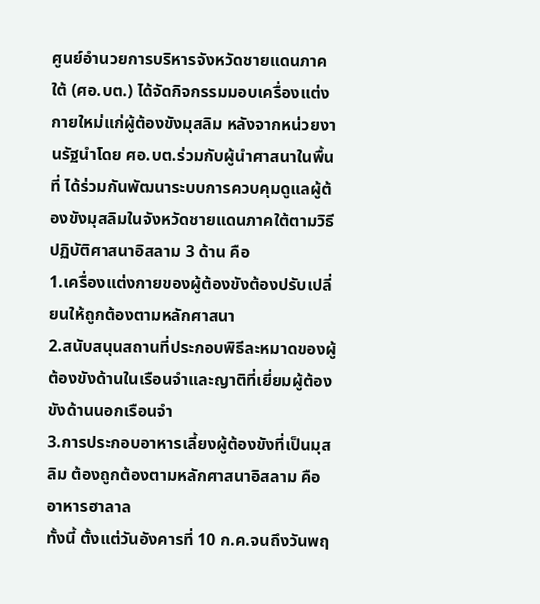ศูนย์อำนวยการบริหารจังหวัดชายแดนภาคใต้ (ศอ.บต.) ได้จัดกิจกรรมมอบเครื่องแต่งกายใหม่แก่ผู้ต้องขังมุสลิม หลังจากหน่วยงานรัฐนำโดย ศอ.บต.ร่วมกับผู้นำศาสนาในพื้นที่ ได้ร่วมกันพัฒนาระบบการควบคุมดูแลผู้ต้องขังมุสลิมในจังหวัดชายแดนภาคใต้ตามวิธีปฏิบัติศาสนาอิสลาม 3 ด้าน คือ
1.เครื่องแต่งกายของผู้ต้องขังต้องปรับเปลี่ยนให้ถูกต้องตามหลักศาสนา
2.สนับสนุนสถานที่ประกอบพิธีละหมาดของผู้ต้องขังด้านในเรือนจำและญาติที่เยี่ยมผู้ต้องขังด้านนอกเรือนจำ
3.การประกอบอาหารเลี้ยงผู้ต้องขังที่เป็นมุสลิม ต้องถูกต้องตามหลักศาสนาอิสลาม คือ อาหารฮาลาล
ทั้งนี้ ตั้งแต่วันอังคารที่ 10 ก.ค.จนถึงวันพฤ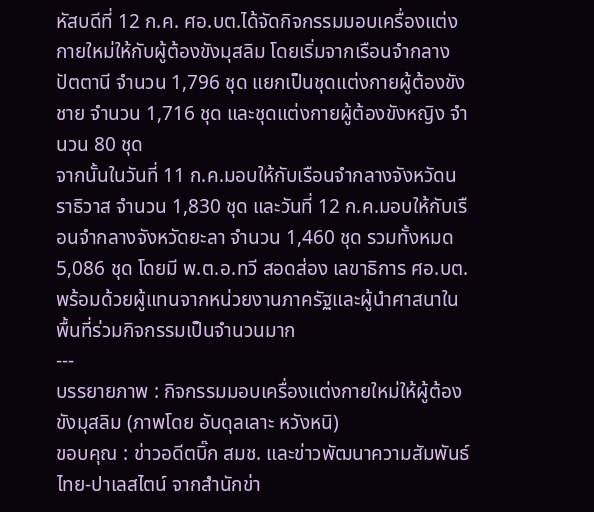หัสบดีที่ 12 ก.ค. ศอ.บต.ได้จัดกิจกรรมมอบเครื่องแต่งกายใหม่ให้กับผู้ต้องขังมุสลิม โดยเริ่มจากเรือนจำกลางปัตตานี จำนวน 1,796 ชุด แยกเป็นชุดแต่งกายผู้ต้องขังชาย จำนวน 1,716 ชุด และชุดแต่งกายผู้ต้องขังหญิง จำนวน 80 ชุด
จากนั้นในวันที่ 11 ก.ค.มอบให้กับเรือนจำกลางจังหวัดนราธิวาส จำนวน 1,830 ชุด และวันที่ 12 ก.ค.มอบให้กับเรือนจำกลางจังหวัดยะลา จำนวน 1,460 ชุด รวมทั้งหมด 5,086 ชุด โดยมี พ.ต.อ.ทวี สอดส่อง เลขาธิการ ศอ.บต.พร้อมด้วยผู้แทนจากหน่วยงานภาครัฐและผู้นำศาสนาในพื้นที่ร่วมกิจกรรมเป็นจำนวนมาก
---
บรรยายภาพ : กิจกรรมมอบเครื่องแต่งกายใหม่ให้ผู้ต้องขังมุสลิม (ภาพโดย อับดุลเลาะ หวังหนิ)
ขอบคุณ : ข่าวอดีตบิ๊ก สมช. และข่าวพัฒนาความสัมพันธ์ไทย-ปาเลสไตน์ จากสำนักข่า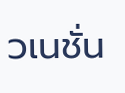วเนชั่น